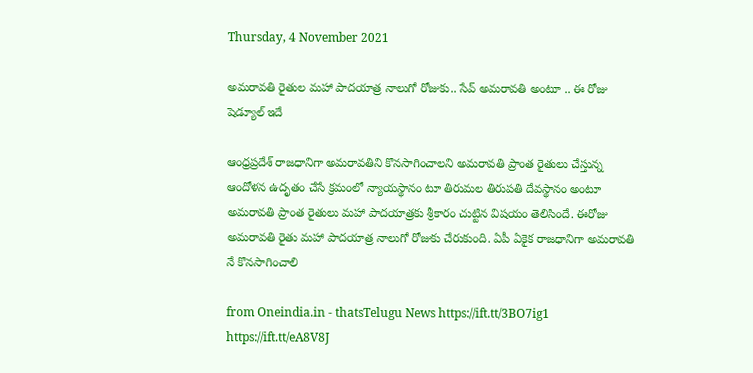Thursday, 4 November 2021

అమరావతి రైతుల మహా పాదయాత్ర నాలుగో రోజుకు.. సేవ్ అమరావతి అంటూ .. ఈ రోజు షెడ్యూల్ ఇదే

ఆంధ్రప్రదేశ్ రాజధానిగా అమరావతిని కొనసాగించాలని అమరావతి ప్రాంత రైతులు చేస్తున్న ఆందోళన ఉదృతం చేసే క్రమంలో న్యాయస్థానం టూ తిరుమల తిరుపతి దేవస్థానం అంటూ అమరావతి ప్రాంత రైతులు మహా పాదయాత్రకు శ్రీకారం చుట్టిన విషయం తెలిసిందే. ఈరోజు అమరావతి రైతు మహా పాదయాత్ర నాలుగో రోజుకు చేరుకుంది. ఏపీ ఏకైక రాజధానిగా అమరావతి నే కొనసాగించాలి

from Oneindia.in - thatsTelugu News https://ift.tt/3BO7ig1
https://ift.tt/eA8V8J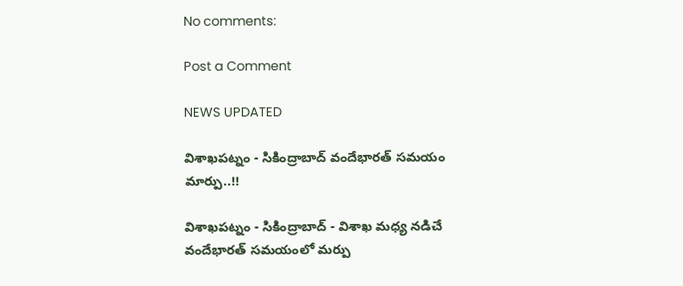No comments:

Post a Comment

NEWS UPDATED

విశాఖపట్నం - సికింద్రాబాద్ వందేభారత్ సమయం మార్పు..!!

విశాఖపట్నం - సికింద్రాబాద్ - విశాఖ మధ్య నడిచే వందేభారత్ సమయంలో మర్పు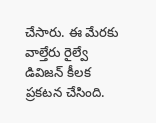చేసారు. ఈ మేరకు వాల్తేరు రైల్వే డివిజన్ కీలక ప్రకటన చేసింది.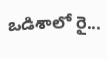ఒడిశాలో రై...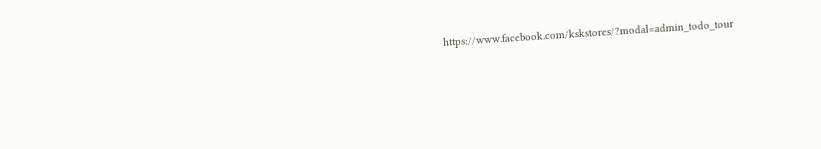https://www.facebook.com/kskstores/?modal=admin_todo_tour